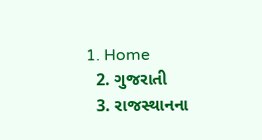1. Home
  2. ગુજરાતી
  3. રાજસ્થાનના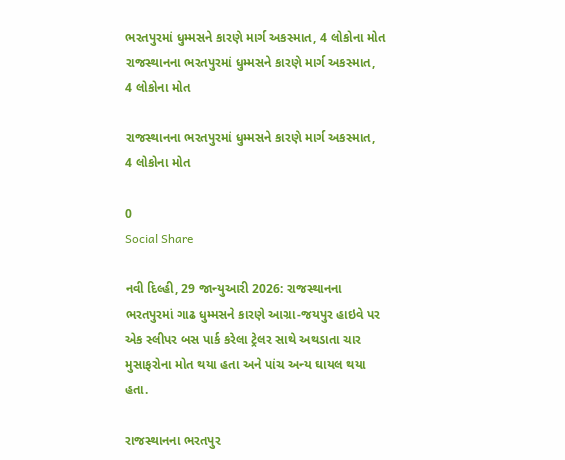ભરતપુરમાં ધુમ્મસને કારણે માર્ગ અકસ્માત, 4 લોકોના મોત
રાજસ્થાનના ભરતપુરમાં ધુમ્મસને કારણે માર્ગ અકસ્માત, 4 લોકોના મોત

રાજસ્થાનના ભરતપુરમાં ધુમ્મસને કારણે માર્ગ અકસ્માત, 4 લોકોના મોત

0
Social Share

નવી દિલ્હી, 29 જાન્યુઆરી 2026: રાજસ્થાનના ભરતપુરમાં ગાઢ ધુમ્મસને કારણે આગ્રા-જયપુર હાઇવે પર એક સ્લીપર બસ પાર્ક કરેલા ટ્રેલર સાથે અથડાતા ચાર મુસાફરોના મોત થયા હતા અને પાંચ અન્ય ઘાયલ થયા હતા.

રાજસ્થાનના ભરતપુર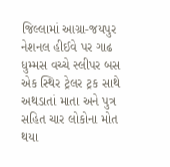જિલ્લામાં આગ્રા-જયપુર નેશનલ હીઈવે પર ગાઢ ધુમ્મસ વચ્ચે સ્લીપર બસ એક સ્થિર ટ્રેલર ટ્રક સાથે અથડાતાં માતા અને પુત્ર સહિત ચાર લોકોના મોત થયા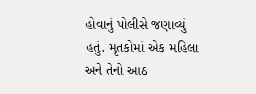હોવાનું પોલીસે જણાવ્યું હતું. મૃતકોમાં એક મહિલા અને તેનો આઠ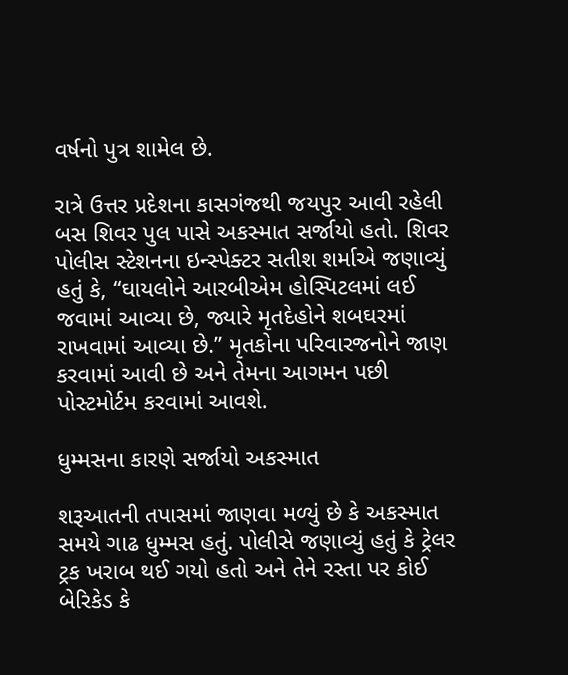વર્ષનો પુત્ર શામેલ છે.

રાત્રે ઉત્તર પ્રદેશના કાસગંજથી જયપુર આવી રહેલી બસ શિવર પુલ પાસે અકસ્માત સર્જાયો હતો. શિવર પોલીસ સ્ટેશનના ઇન્સ્પેક્ટર સતીશ શર્માએ જણાવ્યું હતું કે, “ઘાયલોને આરબીએમ હોસ્પિટલમાં લઈ જવામાં આવ્યા છે, જ્યારે મૃતદેહોને શબઘરમાં રાખવામાં આવ્યા છે.” મૃતકોના પરિવારજનોને જાણ કરવામાં આવી છે અને તેમના આગમન પછી પોસ્ટમોર્ટમ કરવામાં આવશે.

ધુમ્મસના કારણે સર્જાયો અકસ્માત

શરૂઆતની તપાસમાં જાણવા મળ્યું છે કે અકસ્માત સમયે ગાઢ ધુમ્મસ હતું. પોલીસે જણાવ્યું હતું કે ટ્રેલર ટ્રક ખરાબ થઈ ગયો હતો અને તેને રસ્તા પર કોઈ બેરિકેડ કે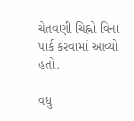ચેતવણી ચિહ્નો વિના પાર્ક કરવામાં આવ્યો હતો.

વધુ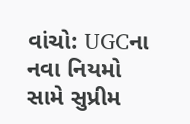વાંચો: UGCના નવા નિયમો સામે સુપ્રીમ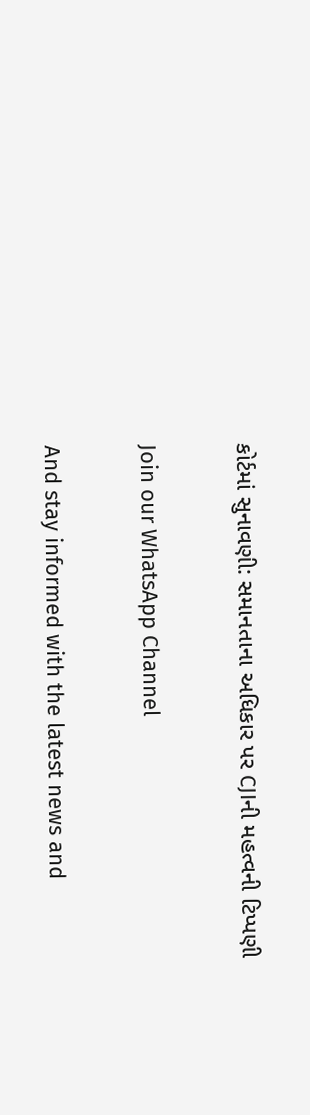કોર્ટમાં સુનાવણી: સમાનતાના અધિકાર પર CJIની મહત્વની ટિપ્પણી

Join our WhatsApp Channel

And stay informed with the latest news and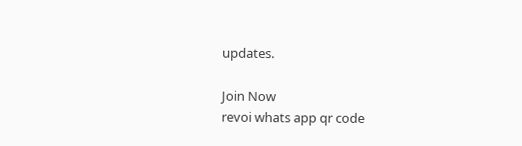updates.

Join Now
revoi whats app qr code